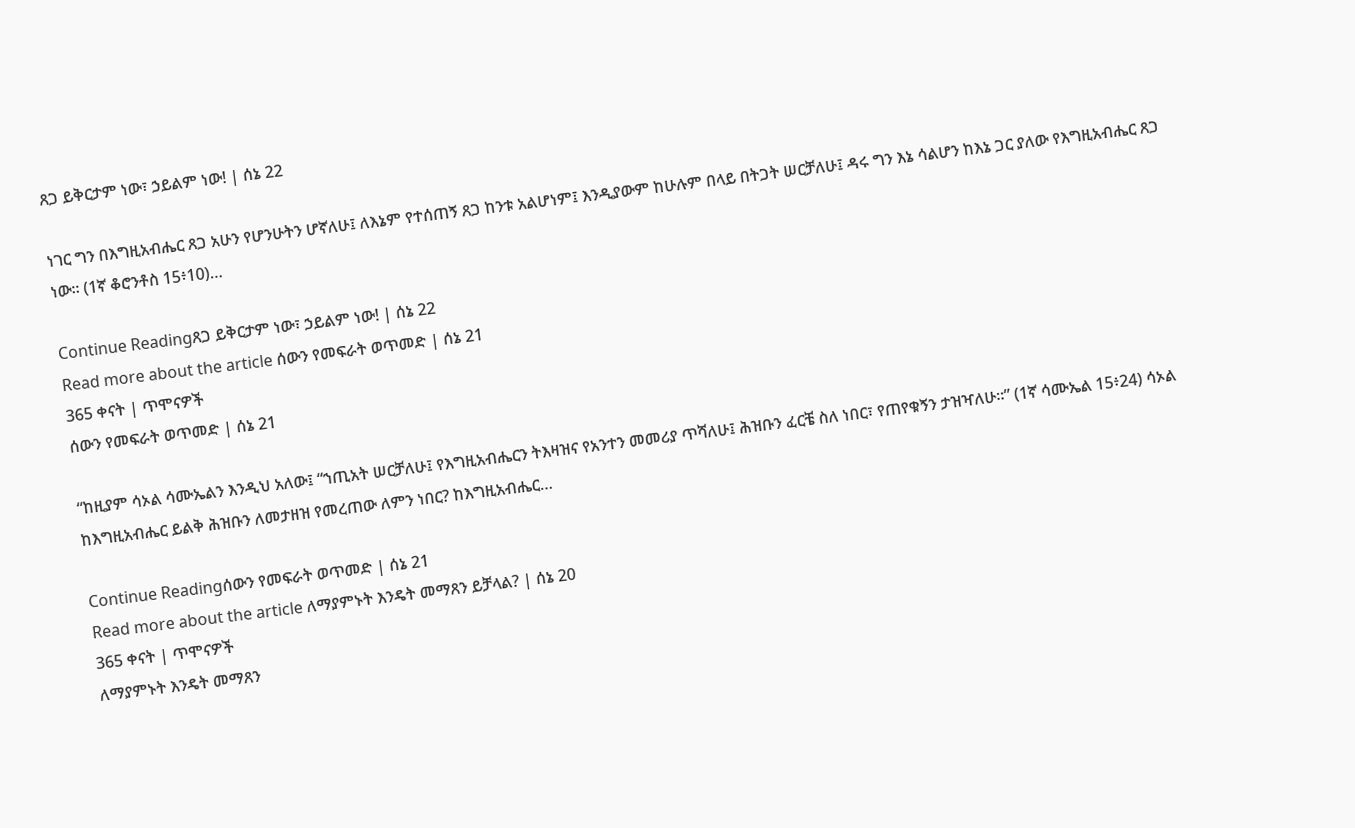ጸጋ ይቅርታም ነው፣ ኃይልም ነው! | ሰኔ 22

ነገር ግን በእግዚአብሔር ጸጋ አሁን የሆንሁትን ሆኛለሁ፤ ለእኔም የተሰጠኝ ጸጋ ከንቱ አልሆነም፤ እንዲያውም ከሁሉም በላይ በትጋት ሠርቻለሁ፤ ዳሩ ግን እኔ ሳልሆን ከእኔ ጋር ያለው የእግዚአብሔር ጸጋ ነው። (1ኛ ቆሮንቶስ 15፥10)…

Continue Readingጸጋ ይቅርታም ነው፣ ኃይልም ነው! | ሰኔ 22
Read more about the article ሰውን የመፍራት ወጥመድ | ሰኔ 21
365 ቀናት | ጥሞናዎች
ሰውን የመፍራት ወጥመድ | ሰኔ 21

“ከዚያም ሳኦል ሳሙኤልን እንዲህ አለው፤ “ኀጢአት ሠርቻለሁ፤ የእግዚአብሔርን ትእዛዝና የአንተን መመሪያ ጥሻለሁ፤ ሕዝቡን ፈርቼ ስለ ነበር፣ የጠየቁኝን ታዝዣለሁ።” (1ኛ ሳሙኤል 15፥24) ሳኦል ከእግዚአብሔር ይልቅ ሕዝቡን ለመታዘዝ የመረጠው ለምን ነበር? ከእግዚአብሔር…

Continue Readingሰውን የመፍራት ወጥመድ | ሰኔ 21
Read more about the article ለማያምኑት እንዴት መማጸን ይቻላል? | ሰኔ 20
365 ቀናት | ጥሞናዎች
ለማያምኑት እንዴት መማጸን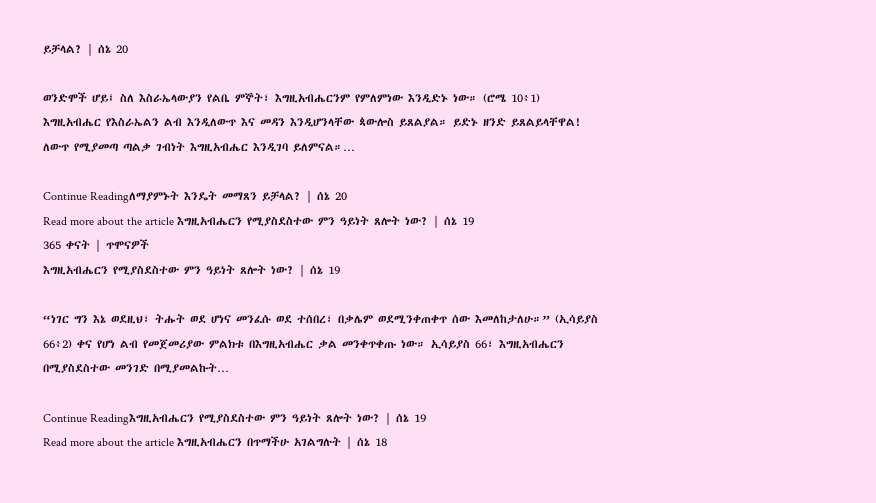ይቻላል? | ሰኔ 20

ወንድሞች ሆይ፤ ስለ እስራኤላውያን የልቤ ምኞት፣ እግዚአብሔርንም የምለምነው እንዲድኑ ነው። (ሮሜ 10፥1) እግዚአብሔር የእስራኤልን ልብ እንዲለውጥ እና መዳን እንዲሆንላቸው ጳውሎስ ይጸልያል። ይድኑ ዘንድ ይጸልይላቸዋል! ለውጥ የሚያመጣ ጣልቃ ገብነት እግዚአብሔር እንዲገባ ይለምናል።…

Continue Readingለማያምኑት እንዴት መማጸን ይቻላል? | ሰኔ 20
Read more about the article እግዚአብሔርን የሚያስደስተው ምን ዓይነት ጸሎት ነው? | ሰኔ 19
365 ቀናት | ጥሞናዎች
እግዚአብሔርን የሚያስደስተው ምን ዓይነት ጸሎት ነው? | ሰኔ 19

“ነገር ግን እኔ ወደዚህ፣ ትሑት ወደ ሆነና መንፈሱ ወደ ተሰበረ፣ በቃሌም ወደሚንቀጠቀጥ ሰው እመለከታለሁ።” (ኢሳይያስ 66፥2) ቀና የሆነ ልብ የመጀመሪያው ምልክቱ በእግዚአብሔር ቃል መንቀጥቀጡ ነው። ኢሳይያስ 66፣ እግዚአብሔርን በሚያስደስተው መንገድ በሚያመልኩት…

Continue Readingእግዚአብሔርን የሚያስደስተው ምን ዓይነት ጸሎት ነው? | ሰኔ 19
Read more about the article እግዚአብሔርን በጥማችሁ አገልግሉት | ሰኔ 18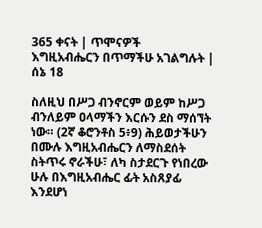365 ቀናት | ጥሞናዎች
እግዚአብሔርን በጥማችሁ አገልግሉት | ሰኔ 18

ስለዚህ በሥጋ ብንኖርም ወይም ከሥጋ ብንለይም ዐላማችን እርሱን ደስ ማሰኘት ነው። (2ኛ ቆሮንቶስ 5፥9) ሕይወታችሁን በሙሉ እግዚአብሔርን ለማስደሰት ስትጥሩ ኖራችሁ፣ ለካ ስታደርጉ የነበረው ሁሉ በእግዚአብሔር ፊት አስጸያፊ እንደሆነ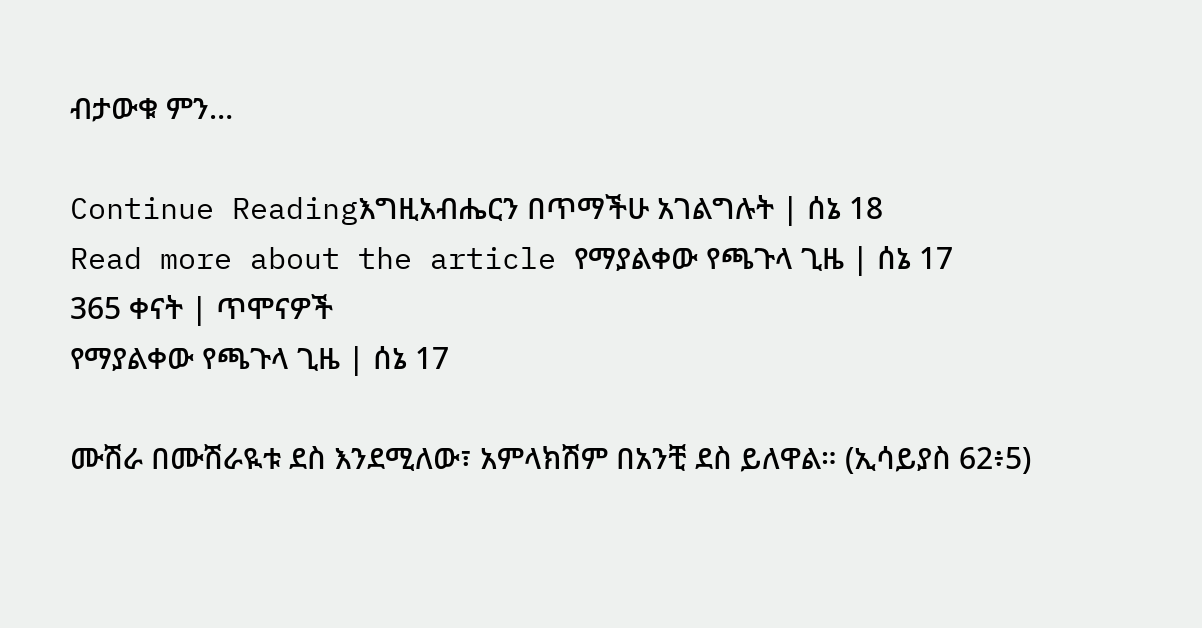ብታውቁ ምን…

Continue Readingእግዚአብሔርን በጥማችሁ አገልግሉት | ሰኔ 18
Read more about the article የማያልቀው የጫጉላ ጊዜ | ሰኔ 17
365 ቀናት | ጥሞናዎች
የማያልቀው የጫጉላ ጊዜ | ሰኔ 17

ሙሽራ በሙሽራዪቱ ደስ እንደሚለው፣ አምላክሽም በአንቺ ደስ ይለዋል። (ኢሳይያስ 62፥5)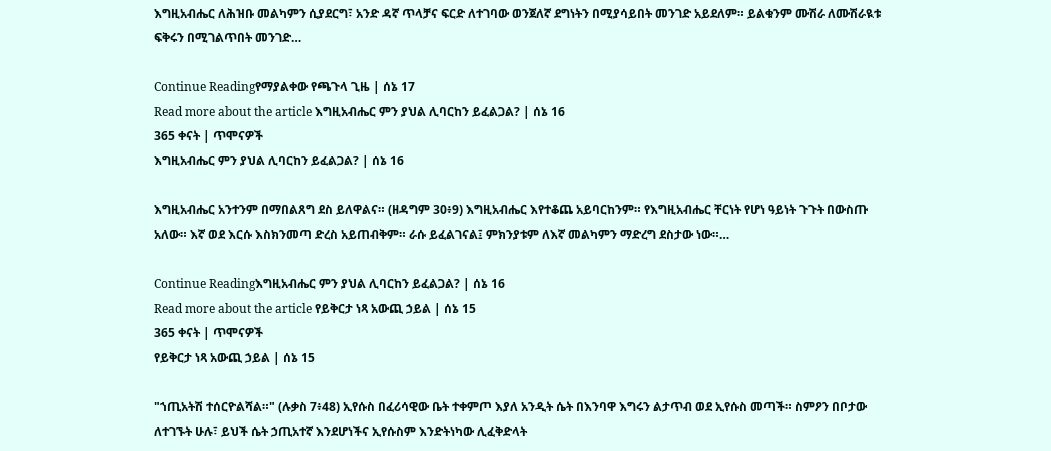እግዚአብሔር ለሕዝቡ መልካምን ሲያደርግ፣ አንድ ዳኛ ጥላቻና ፍርድ ለተገባው ወንጀለኛ ደግነትን በሚያሳይበት መንገድ አይደለም። ይልቁንም ሙሽራ ለሙሽራዪቱ ፍቅሩን በሚገልጥበት መንገድ…

Continue Readingየማያልቀው የጫጉላ ጊዜ | ሰኔ 17
Read more about the article እግዚአብሔር ምን ያህል ሊባርከን ይፈልጋል? | ሰኔ 16
365 ቀናት | ጥሞናዎች
እግዚአብሔር ምን ያህል ሊባርከን ይፈልጋል? | ሰኔ 16

እግዚአብሔር አንተንም በማበልጸግ ደስ ይለዋልና። (ዘዳግም 30፥9) እግዚአብሔር እየተቆጨ አይባርከንም። የእግዚአብሔር ቸርነት የሆነ ዓይነት ጉጉት በውስጡ አለው። እኛ ወደ እርሱ እስክንመጣ ድረስ አይጠብቅም። ራሱ ይፈልገናል፤ ምክንያቱም ለእኛ መልካምን ማድረግ ደስታው ነው።…

Continue Readingእግዚአብሔር ምን ያህል ሊባርከን ይፈልጋል? | ሰኔ 16
Read more about the article የይቅርታ ነጻ አውጪ ኃይል | ሰኔ 15
365 ቀናት | ጥሞናዎች
የይቅርታ ነጻ አውጪ ኃይል | ሰኔ 15

"ኀጢአትሽ ተሰርዮልሻል።" (ሉቃስ 7፥48) ኢየሱስ በፈሪሳዊው ቤት ተቀምጦ እያለ አንዲት ሴት በእንባዋ እግሩን ልታጥብ ወደ ኢየሱስ መጣች። ስምዖን በቦታው ለተገኙት ሁሉ፣ ይህች ሴት ኃጢአተኛ እንደሆነችና ኢየሱስም እንድትነካው ሊፈቅድላት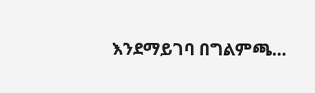እንደማይገባ በግልምጫ…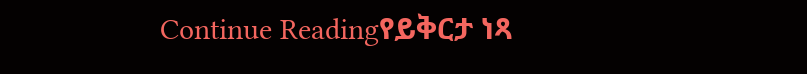Continue Readingየይቅርታ ነጻ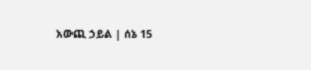አውጪ ኃይል | ሰኔ 15